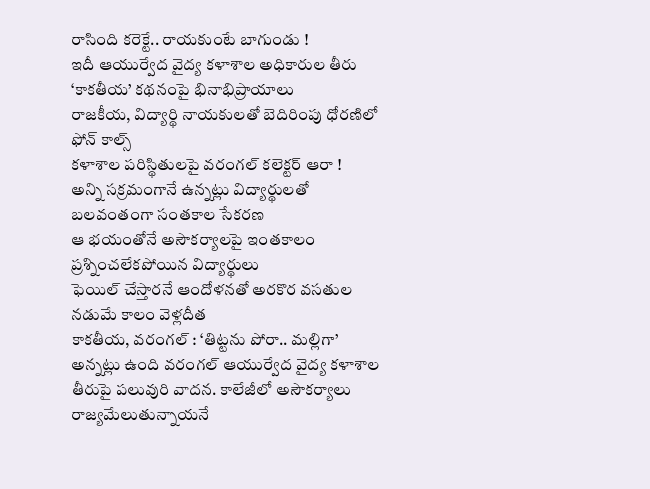రాసింది కరెక్టే.. రాయకుంటే బాగుండు !
ఇదీ ఆయుర్వేద వైద్య కళాశాల అధికారుల తీరు
‘కాకతీయ’ కథనంపై భినాభిప్రాయాలు
రాజకీయ, విద్యార్థి నాయకులతో బెదిరింపు ధోరణిలో ఫోన్ కాల్స్
కళాశాల పరిస్థితులపై వరంగల్ కలెక్టర్ ఆరా !
అన్ని సక్రమంగానే ఉన్నట్లు విద్యార్థులతో బలవంతంగా సంతకాల సేకరణ
ఆ భయంతోనే అసౌకర్యాలపై ఇంతకాలం ప్రశ్నించలేకపోయిన విద్యార్థులు
ఫెయిల్ చేస్తారనే ఆందోళనతో అరకొర వసతుల నడుమే కాలం వెళ్లదీత
కాకతీయ, వరంగల్ : ‘తిట్టను పోరా.. మల్లిగా’ అన్నట్లు ఉంది వరంగల్ ఆయుర్వేద వైద్య కళాశాల తీరుపై పలువురి వాదన. కాలేజీలో అసౌకర్యాలు రాజ్యమేలుతున్నాయనే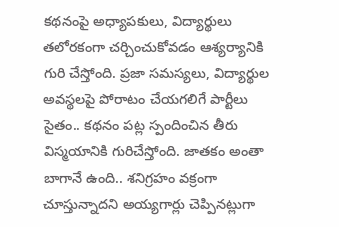కథనంపై అధ్యాపకులు, విద్యార్థులు తలోరకంగా చర్చించుకోవడం ఆశ్యర్యానికి గురి చేస్తోంది. ప్రజా సమస్యలు, విద్యార్థుల అవస్థలపై పోరాటం చేయగలిగే పార్టీలు సైతం.. కథనం పట్ల స్పందించిన తీరు విస్మయానికి గురిచేస్తోంది. జాతకం అంతా బాగానే ఉంది.. శనిగ్రహం వక్రంగా చూస్తున్నాదని అయ్యగార్లు చెప్పినట్లుగా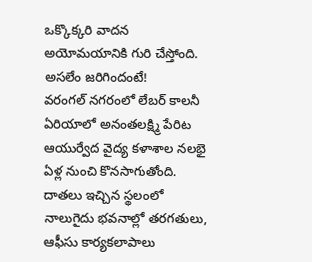ఒక్కొక్కరి వాదన అయోమయానికి గురి చేస్తోంది.
అసలేం జరిగిందంటే!
వరంగల్ నగరంలో లేబర్ కాలనీ ఏరియాలో అనంతలక్ష్మి పేరిట ఆయుర్వేద వైద్య కళాశాల నలభై ఏళ్ల నుంచి కొనసాగుతోంది. దాతలు ఇచ్చిన స్థలంలో నాలుగైదు భవనాల్లో తరగతులు, ఆఫీసు కార్యకలాపాలు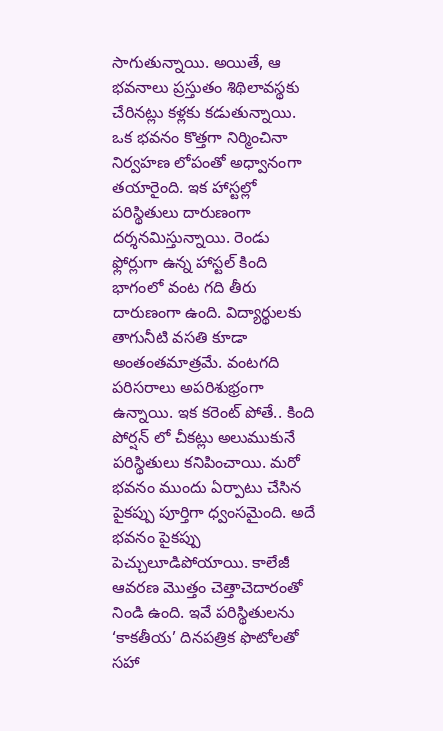సాగుతున్నాయి. అయితే, ఆ భవనాలు ప్రస్తుతం శిథిలావస్థకు చేరినట్లు కళ్లకు కడుతున్నాయి. ఒక భవనం కొత్తగా నిర్మించినా నిర్వహణ లోపంతో అధ్వానంగా తయారైంది. ఇక హాస్టల్లో పరిస్థితులు దారుణంగా దర్శనమిస్తున్నాయి. రెండు ఫ్లోర్లుగా ఉన్న హాస్టల్ కింది భాగంలో వంట గది తీరు దారుణంగా ఉంది. విద్యార్థులకు తాగునీటి వసతి కూడా అంతంతమాత్రమే. వంటగది పరిసరాలు అపరిశుభ్రంగా ఉన్నాయి. ఇక కరెంట్ పోతే.. కింది పోర్షన్ లో చీకట్లు అలుముకునే పరిస్థితులు కనిపించాయి. మరో భవనం ముందు ఏర్పాటు చేసిన పైకప్పు పూర్తిగా ధ్వంసమైంది. అదే భవనం పైకప్పు పెచ్చులూడిపోయాయి. కాలేజీ ఆవరణ మొత్తం చెత్తాచెదారంతో నిండి ఉంది. ఇవే పరిస్థితులను ‘కాకతీయ’ దినపత్రిక ఫొటోలతో సహా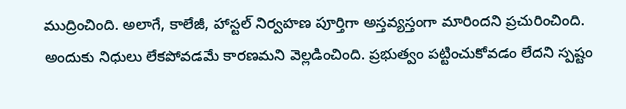ముద్రించింది. అలాగే, కాలేజీ, హాస్టల్ నిర్వహణ పూర్తిగా అస్తవ్యస్తంగా మారిందని ప్రచురించింది. అందుకు నిధులు లేకపోవడమే కారణమని వెల్లడించింది. ప్రభుత్వం పట్టించుకోవడం లేదని స్పష్టం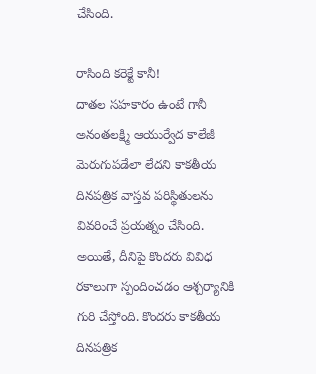చేసింది.

రాసింది కరెక్టే కానీ!
దాతల సహకారం ఉంటే గానీ అనంతలక్ష్మి ఆయుర్వేద కాలేజీ మెరుగుపడేలా లేదని కాకతీయ దినపత్రిక వాస్తవ పరిస్థితులను వివరించే ప్రయత్నం చేసింది. అయితే, దీనిపై కొందరు వివిధ రకాలుగా స్పందించడం ఆశ్చర్యానికి గురి చేస్తోంది. కొందరు కాకతీయ దినపత్రిక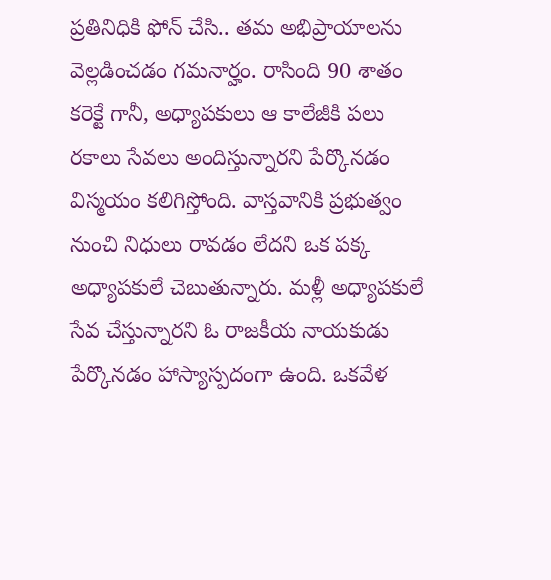ప్రతినిధికి ఫోన్ చేసి.. తమ అభిప్రాయాలను వెల్లడించడం గమనార్హం. రాసింది 90 శాతం కరెక్టే గానీ, అధ్యాపకులు ఆ కాలేజీకి పలు రకాలు సేవలు అందిస్తున్నారని పేర్కొనడం విస్మయం కలిగిస్తోంది. వాస్తవానికి ప్రభుత్వం నుంచి నిధులు రావడం లేదని ఒక పక్క అధ్యాపకులే చెబుతున్నారు. మళ్లీ అధ్యాపకులే సేవ చేస్తున్నారని ఓ రాజకీయ నాయకుడు పేర్కొనడం హాస్యాస్పదంగా ఉంది. ఒకవేళ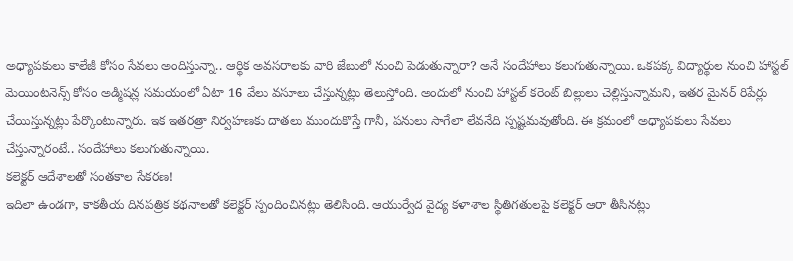అధ్యాపకులు కాలేజీ కోసం సేవలు అందిస్తున్నా.. ఆర్థిక అవసరాలకు వారి జేబులో నుంచి పెడుతున్నారా? అనే సందేహాలు కలుగుతున్నాయి. ఒకపక్క విద్యార్థుల నుంచి హాస్టల్ మెయింటనెన్స్ కోసం అడ్మిషన్ల సమయంలో ఏటా 16 వేలు వసూలు చేస్తున్నట్లు తెలుస్తోంది. అందులో నుంచి హాస్టల్ కరెంట్ బిల్లులు చెల్లిస్తున్నామని, ఇతర మైనర్ రిపేర్లు చేయిస్తున్నట్లు పేర్కొంటున్నారు. ఇక ఇతరత్రా నిర్వహణకు దాతలు ముందుకొస్తే గానీ, పనులు సాగేలా లేవనేది స్పష్టమవుతోంది. ఈ క్రమంలో అధ్యాపకులు సేవలు చేస్తున్నారంటే.. సందేహాలు కలుగుతున్నాయి.
కలెక్టర్ ఆదేశాలతో సంతకాల సేకరణ!
ఇదిలా ఉండగా, కాకతీయ దినపత్రిక కథనాలతో కలెక్టర్ స్పందించినట్లు తెలిసింది. ఆయుర్వేద వైద్య కళాశాల స్థితిగతులపై కలెక్టర్ ఆరా తీసినట్లు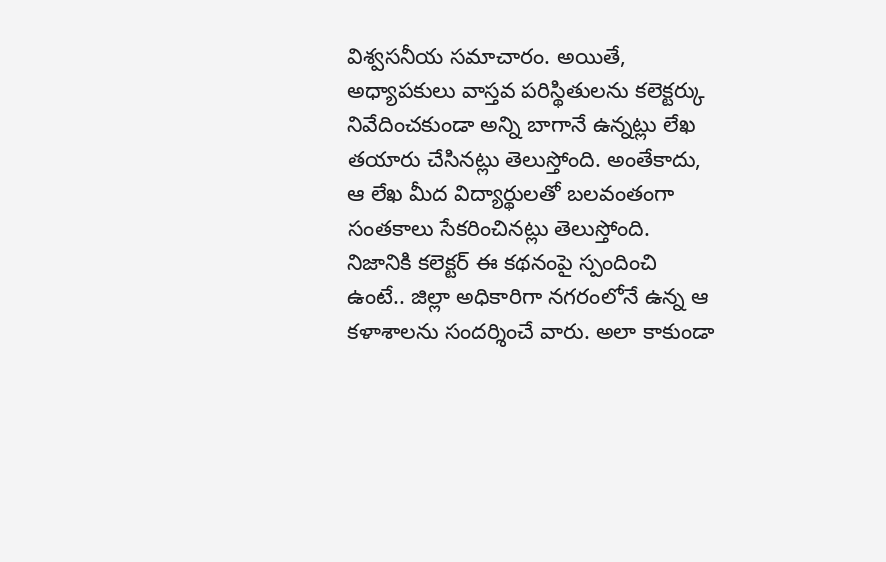విశ్వసనీయ సమాచారం. అయితే, అధ్యాపకులు వాస్తవ పరిస్థితులను కలెక్టర్కు నివేదించకుండా అన్ని బాగానే ఉన్నట్లు లేఖ తయారు చేసినట్లు తెలుస్తోంది. అంతేకాదు, ఆ లేఖ మీద విద్యార్థులతో బలవంతంగా సంతకాలు సేకరించినట్లు తెలుస్తోంది. నిజానికి కలెక్టర్ ఈ కథనంపై స్పందించి ఉంటే.. జిల్లా అధికారిగా నగరంలోనే ఉన్న ఆ కళాశాలను సందర్శించే వారు. అలా కాకుండా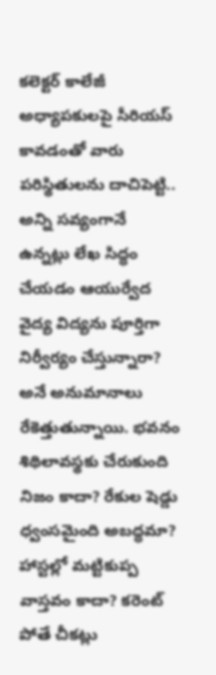కలెక్టర్ కాలేజీ అధ్యాపకులపై సీరియస్ కావడంతో వారు పరిస్థితులను దాచిపెట్టి.. అన్ని సవ్యంగానే ఉన్నట్లు లేఖ సిద్ధం చేయడం ఆయుర్వేద వైద్య విద్యను పూర్తిగా నిర్వీర్యం చేస్తున్నారా? అనే అనుమానాలు రేకెత్తుతున్నాయి. భవనం శిథిలావస్థకు చేరుకుంది నిజం కాదా? రేకుల షెడ్డు ధ్వంసమైంది అబద్ధమా? హాస్టల్లో మట్టికుప్ప వాస్తవం కాదా? కరెంట్ పోతే చీకట్లు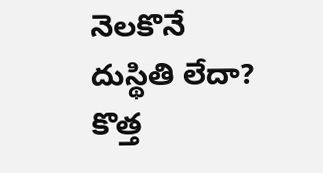నెలకొనే దుస్థితి లేదా? కొత్త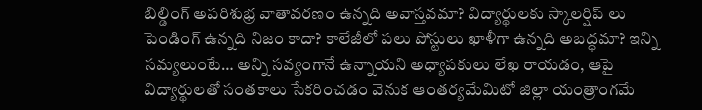బిల్డింగ్ అపరిశుభ్ర వాతావరణం ఉన్నది అవాస్తవమా? విద్యార్థులకు స్కాలర్షిప్ లు పెండింగ్ ఉన్నది నిజం కాదా? కాలేజీలో పలు పోస్టులు ఖాళీగా ఉన్నది అబద్ధమా? ఇన్ని సమ్యలుంటే… అన్ని సవ్యంగానే ఉన్నాయని అధ్యాపకులు లేఖ రాయడం, ఆపై విద్యార్థులతో సంతకాలు సేకరించడం వెనుక ఆంతర్యమేమిటో జిల్లా యంత్రాంగమే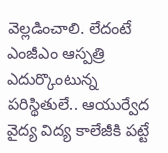వెల్లడించాలి. లేదంటే ఎంజీఎం ఆస్పత్రి ఎదుర్కొంటున్న పరిస్థితులే.. ఆయుర్వేద వైద్య విద్య కాలేజీకి పట్టే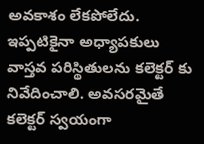అవకాశం లేకపోలేదు. ఇప్పటికైనా అధ్యాపకులు వాస్తవ పరిస్థితులను కలెక్టర్ కు నివేదించాలి. అవసరమైతే కలెక్టర్ స్వయంగా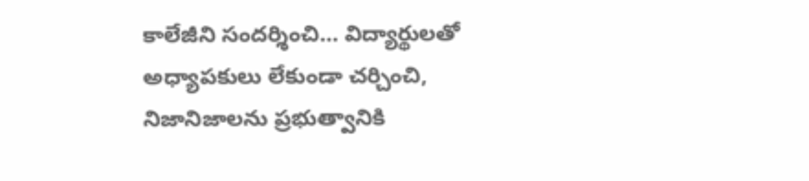కాలేజీని సందర్శించి… విద్యార్థులతో అధ్యాపకులు లేకుండా చర్చించి, నిజానిజాలను ప్రభుత్వానికి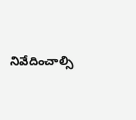నివేదించాల్సి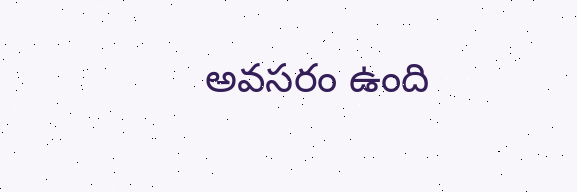అవసరం ఉంది